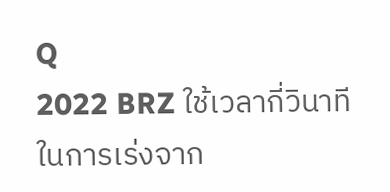Q
2022 BRZ ใช้เวลากี่วินาทีในการเร่งจาก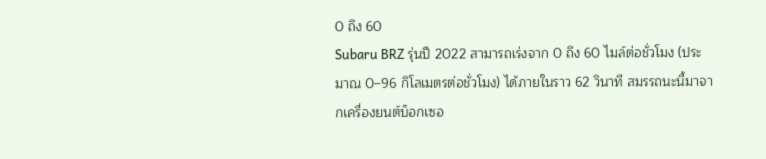0 ถึง 60
Subaru BRZ รุ่นปี 2022 สามารถเร่งจาก 0 ถึง 60 ไมล์ต่อชั่วโมง (ประมาณ 0–96 กิโลเมตรต่อชั่วโมง) ได้ภายในราว 62 วินาที สมรรถนะนี้มาจากเครื่องยนต์บ็อกเซอ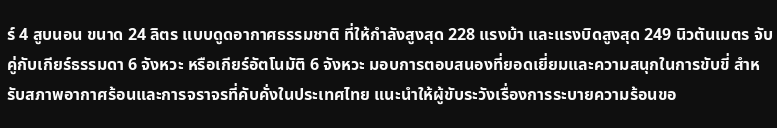ร์ 4 สูบนอน ขนาด 24 ลิตร แบบดูดอากาศธรรมชาติ ที่ให้กำลังสูงสุด 228 แรงม้า และแรงบิดสูงสุด 249 นิวตันเมตร จับคู่กับเกียร์ธรรมดา 6 จังหวะ หรือเกียร์อัตโนมัติ 6 จังหวะ มอบการตอบสนองที่ยอดเยี่ยมและความสนุกในการขับขี่ สำหรับสภาพอากาศร้อนและการจราจรที่คับคั่งในประเทศไทย แนะนำให้ผู้ขับระวังเรื่องการระบายความร้อนขอ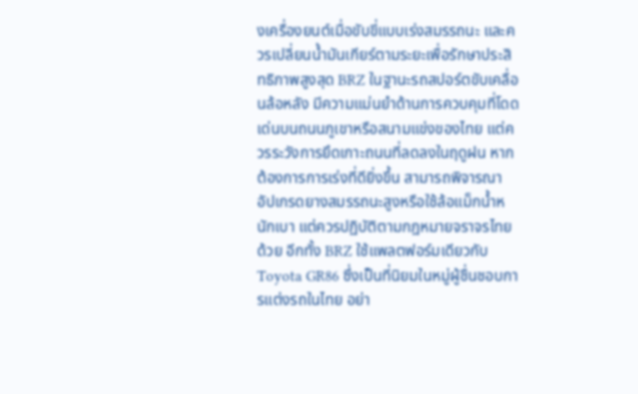งเครื่องยนต์เมื่อขับขี่แบบเร่งสมรรถนะ และควรเปลี่ยนน้ำมันเกียร์ตามระยะเพื่อรักษาประสิทธิภาพสูงสุด BRZ ในฐานะรถสปอร์ตขับเคลื่อนล้อหลัง มีความแม่นยำด้านการควบคุมที่โดดเด่นบนถนนภูเขาหรือสนามแข่งของไทย แต่ควรระวังการยึดเกาะถนนที่ลดลงในฤดูฝน หากต้องการการเร่งที่ดียิ่งขึ้น สามารถพิจารณาอัปเกรดยางสมรรถนะสูงหรือใช้ล้อแม็กน้ำหนักเบา แต่ควรปฏิบัติตามกฎหมายจราจรไทยด้วย อีกทั้ง BRZ ใช้แพลตฟอร์มเดียวกับ Toyota GR86 ซึ่งเป็นที่นิยมในหมู่ผู้ชื่นชอบการแต่งรถในไทย อย่า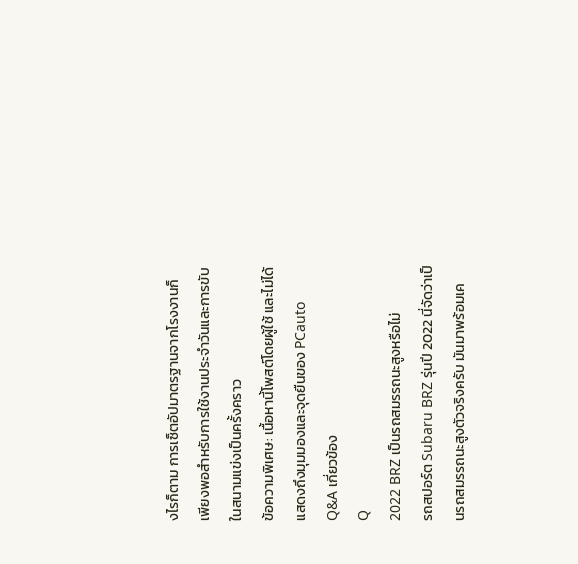งไรก็ตาม การเซ็ตอัปมาตรฐานจากโรงงานก็เพียงพอสำหรับการใช้งานประจำวันและการขับในสนามแข่งเป็นครั้งคราว
ข้อความพิเศษ: เนื้อหานี้โพสต์โดยผู้ใช้ และไม่ได้แสดงถึงมุมมองและจุดยืนของ PCauto
Q&A เกี่ยวข้อง
Q
2022 BRZ เป็นรถสมรรถนะสูงหรือไม่
รถสปอร์ต Subaru BRZ รุ่นปี 2022 นี่จัดว่าเป็นรถสมรรถนะสูงตัวจริงครับ มันมาพร้อมเค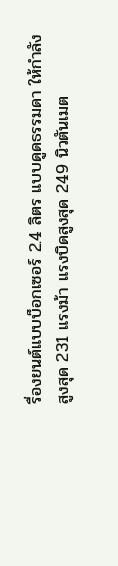รื่องยนต์แบบบ็อกเซอร์ 2.4 ลิตร แบบดูดธรรมดา ให้กำลังสูงสุด 231 แรงม้า แรงบิดสูงสุด 249 นิวตันเมต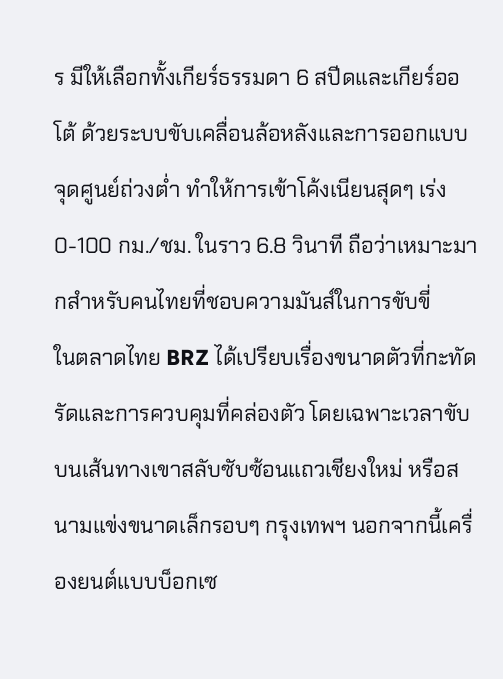ร มีให้เลือกทั้งเกียร์ธรรมดา 6 สปีดและเกียร์ออโต้ ด้วยระบบขับเคลื่อนล้อหลังและการออกแบบจุดศูนย์ถ่วงต่ำ ทำให้การเข้าโค้งเนียนสุดๆ เร่ง 0-100 กม./ชม. ในราว 6.8 วินาที ถือว่าเหมาะมากสำหรับคนไทยที่ชอบความมันส์ในการขับขี่
ในตลาดไทย BRZ ได้เปรียบเรื่องขนาดตัวที่กะทัดรัดและการควบคุมที่คล่องตัว โดยเฉพาะเวลาขับบนเส้นทางเขาสลับซับซ้อนแถวเชียงใหม่ หรือสนามแข่งขนาดเล็กรอบๆ กรุงเทพฯ นอกจากนี้เครื่องยนต์แบบบ็อกเซ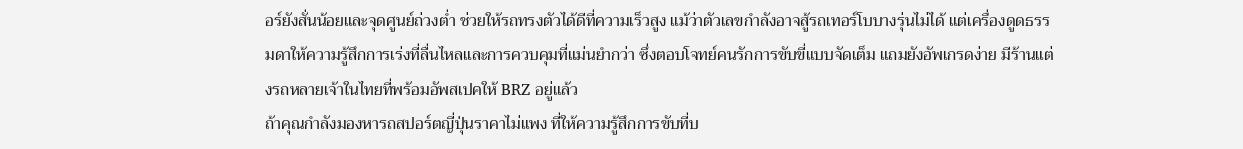อร์ยังสั่นน้อยและจุดศูนย์ถ่วงต่ำ ช่วยให้รถทรงตัวได้ดีที่ความเร็วสูง แม้ว่าตัวเลขกำลังอาจสู้รถเทอร์โบบางรุ่นไม่ได้ แต่เครื่องดูดธรรมดาให้ความรู้สึกการเร่งที่ลื่นไหลและการควบคุมที่แม่นยำกว่า ซึ่งตอบโจทย์คนรักการขับขี่แบบจัดเต็ม แถมยังอัพเกรดง่าย มีร้านแต่งรถหลายเจ้าในไทยที่พร้อมอัพสเปคให้ BRZ อยู่แล้ว
ถ้าคุณกำลังมองหารถสปอร์ตญี่ปุ่นราคาไม่แพง ที่ให้ความรู้สึกการขับที่บ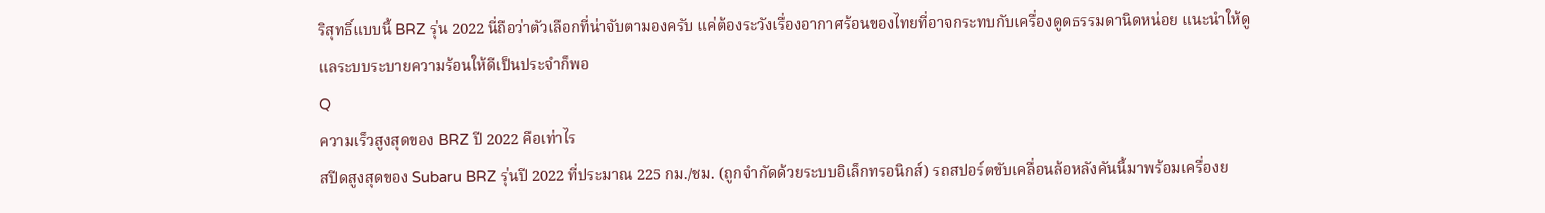ริสุทธิ์แบบนี้ BRZ รุ่น 2022 นี่ถือว่าตัวเลือกที่น่าจับตามองครับ แค่ต้องระวังเรื่องอากาศร้อนของไทยที่อาจกระทบกับเครื่องดูดธรรมดานิดหน่อย แนะนำให้ดูแลระบบระบายความร้อนให้ดีเป็นประจำก็พอ
Q
ความเร็วสูงสุดของ BRZ ปี 2022 คือเท่าไร
สปีดสูงสุดของ Subaru BRZ รุ่นปี 2022 ที่ประมาณ 225 กม./ชม. (ถูกจำกัดด้วยระบบอิเล็กทรอนิกส์) รถสปอร์ตขับเคลื่อนล้อหลังคันนี้มาพร้อมเครื่องย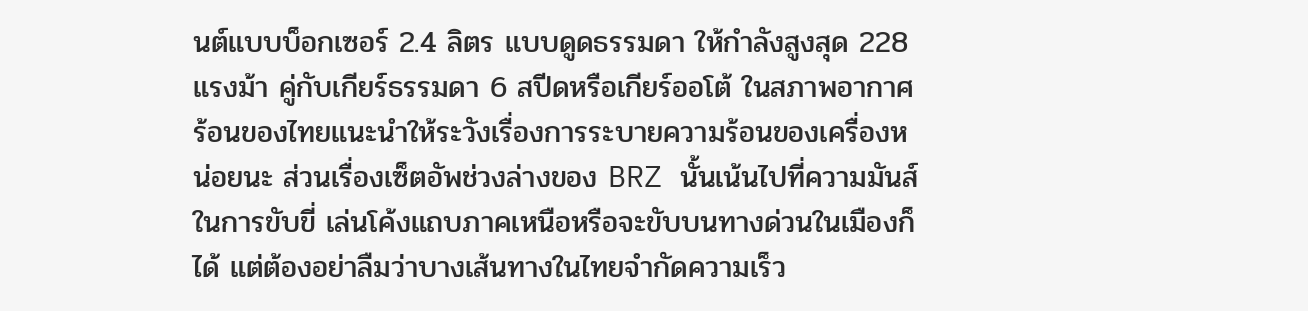นต์แบบบ็อกเซอร์ 2.4 ลิตร แบบดูดธรรมดา ให้กำลังสูงสุด 228 แรงม้า คู่กับเกียร์ธรรมดา 6 สปีดหรือเกียร์ออโต้ ในสภาพอากาศร้อนของไทยแนะนำให้ระวังเรื่องการระบายความร้อนของเครื่องหน่อยนะ ส่วนเรื่องเซ็ตอัพช่วงล่างของ BRZ นั้นเน้นไปที่ความมันส์ในการขับขี่ เล่นโค้งแถบภาคเหนือหรือจะขับบนทางด่วนในเมืองก็ได้ แต่ต้องอย่าลืมว่าบางเส้นทางในไทยจำกัดความเร็ว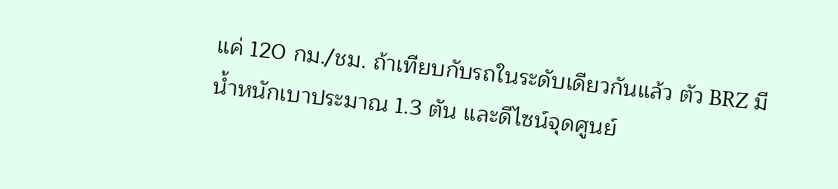แค่ 120 กม./ชม. ถ้าเทียบกับรถในระดับเดียวกันแล้ว ตัว BRZ มีน้ำหนักเบาประมาณ 1.3 ตัน และดีไซน์จุดศูนย์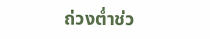ถ่วงต่ำช่ว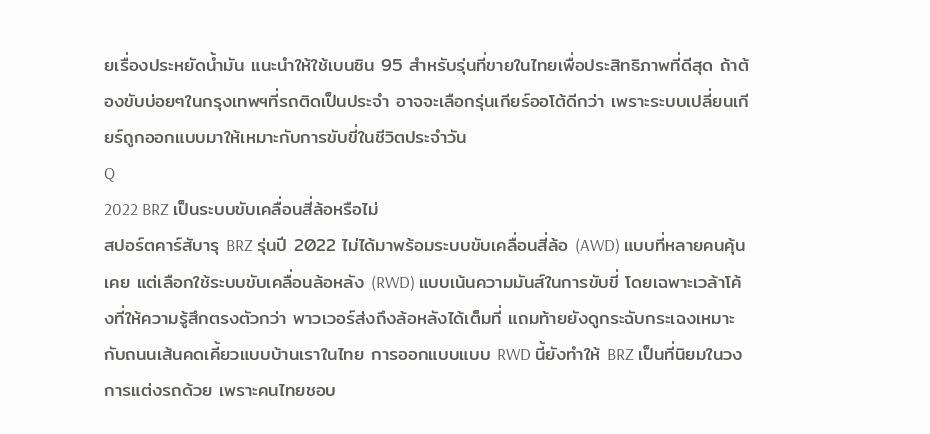ยเรื่องประหยัดน้ำมัน แนะนำให้ใช้เบนซิน 95 สำหรับรุ่นที่ขายในไทยเพื่อประสิทธิภาพที่ดีสุด ถ้าต้องขับบ่อยๆในกรุงเทพฯที่รถติดเป็นประจำ อาจจะเลือกรุ่นเกียร์ออโต้ดีกว่า เพราะระบบเปลี่ยนเกียร์ถูกออกแบบมาให้เหมาะกับการขับขี่ในชีวิตประจำวัน
Q
2022 BRZ เป็นระบบขับเคลื่อนสี่ล้อหรือไม่
สปอร์ตคาร์สับารุ BRZ รุ่นปี 2022 ไม่ได้มาพร้อมระบบขับเคลื่อนสี่ล้อ (AWD) แบบที่หลายคนคุ้นเคย แต่เลือกใช้ระบบขับเคลื่อนล้อหลัง (RWD) แบบเน้นความมันส์ในการขับขี่ โดยเฉพาะเวล้าโค้งที่ให้ความรู้สึกตรงตัวกว่า พาวเวอร์ส่งถึงล้อหลังได้เต็มที่ แถมท้ายยังดูกระฉับกระเฉงเหมาะกับถนนเส้นคดเคี้ยวแบบบ้านเราในไทย การออกแบบแบบ RWD นี้ยังทำให้ BRZ เป็นที่นิยมในวงการแต่งรถด้วย เพราะคนไทยชอบ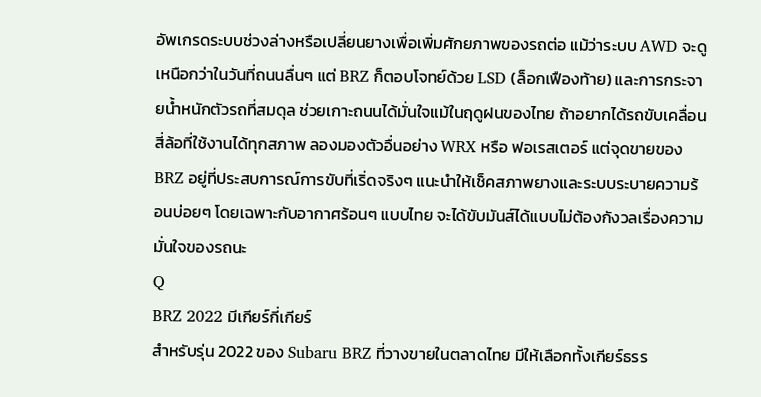อัพเกรดระบบช่วงล่างหรือเปลี่ยนยางเพื่อเพิ่มศักยภาพของรถต่อ แม้ว่าระบบ AWD จะดูเหนือกว่าในวันที่ถนนลื่นๆ แต่ BRZ ก็ตอบโจทย์ด้วย LSD (ล็อกเฟืองท้าย) และการกระจายน้ำหนักตัวรถที่สมดุล ช่วยเกาะถนนได้มั่นใจแม้ในฤดูฝนของไทย ถ้าอยากได้รถขับเคลื่อนสี่ล้อที่ใช้งานได้ทุกสภาพ ลองมองตัวอื่นอย่าง WRX หรือ ฟอเรสเตอร์ แต่จุดขายของ BRZ อยู่ที่ประสบการณ์การขับที่เริ่ดจริงๆ แนะนำให้เช็คสภาพยางและระบบระบายความร้อนบ่อยๆ โดยเฉพาะกับอากาศร้อนๆ แบบไทย จะได้ขับมันส์ได้แบบไม่ต้องกังวลเรื่องความมั่นใจของรถนะ
Q
BRZ 2022 มีเกียร์กี่เกียร์
สำหรับรุ่น 2022 ของ Subaru BRZ ที่วางขายในตลาดไทย มีให้เลือกทั้งเกียร์ธรร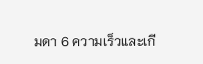มดา 6 ความเร็วและเกี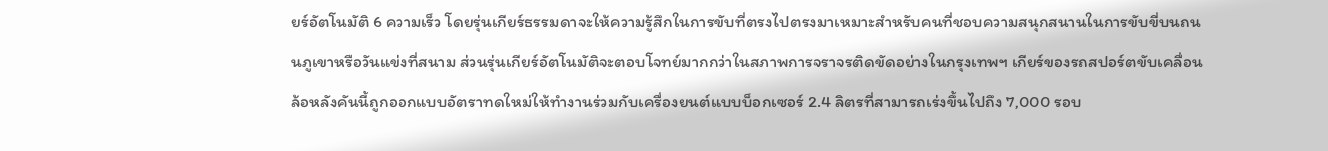ยร์อัตโนมัติ 6 ความเร็ว โดยรุ่นเกียร์ธรรมดาจะให้ความรู้สึกในการขับที่ตรงไปตรงมาเหมาะสำหรับคนที่ชอบความสนุกสนานในการขับขี่บนถนนภูเขาหรือวันแข่งที่สนาม ส่วนรุ่นเกียร์อัตโนมัติจะตอบโจทย์มากกว่าในสภาพการจราจรติดขัดอย่างในกรุงเทพฯ เกียร์ของรถสปอร์ตขับเคลื่อนล้อหลังคันนี้ถูกออกแบบอัตราทดใหม่ให้ทำงานร่วมกับเครื่องยนต์แบบบ็อกเซอร์ 2.4 ลิตรที่สามารถเร่งขึ้นไปถึง 7,000 รอบ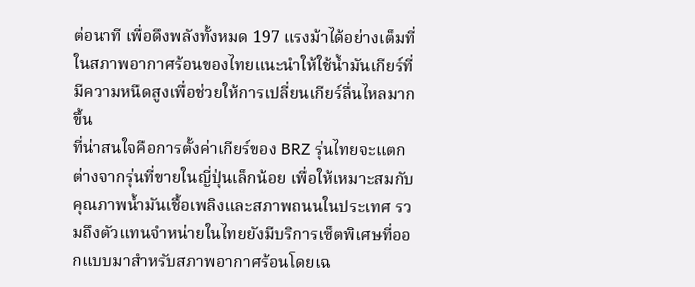ต่อนาที เพื่อดึงพลังทั้งหมด 197 แรงม้าได้อย่างเต็มที่ ในสภาพอากาศร้อนของไทยแนะนำให้ใช้น้ำมันเกียร์ที่มีความหนืดสูงเพื่อช่วยให้การเปลี่ยนเกียร์ลื่นไหลมากขึ้น
ที่น่าสนใจคือการตั้งค่าเกียร์ของ BRZ รุ่นไทยจะแตกต่างจากรุ่นที่ขายในญี่ปุ่นเล็กน้อย เพื่อให้เหมาะสมกับคุณภาพน้ำมันเชื้อเพลิงและสภาพถนนในประเทศ รวมถึงตัวแทนจำหน่ายในไทยยังมีบริการเซ็ตพิเศษที่ออกแบบมาสำหรับสภาพอากาศร้อนโดยเฉ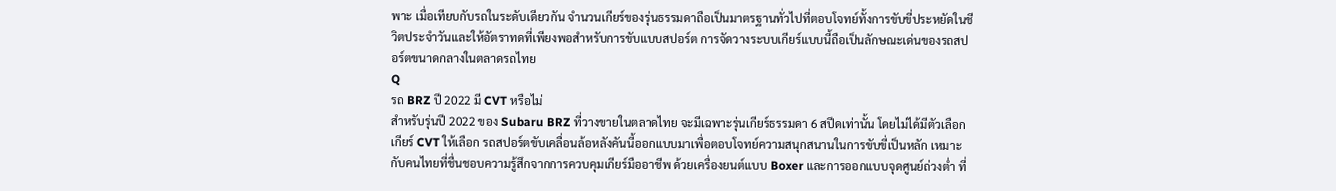พาะ เมื่อเทียบกับรถในระดับเดียวกัน จำนวนเกียร์ของรุ่นธรรมดาถือเป็นมาตรฐานทั่วไปที่ตอบโจทย์ทั้งการขับขี่ประหยัดในชีวิตประจำวันและให้อัตราทดที่เพียงพอสำหรับการขับแบบสปอร์ต การจัดวางระบบเกียร์แบบนี้ถือเป็นลักษณะเด่นของรถสปอร์ตขนาดกลางในตลาดรถไทย
Q
รถ BRZ ปี 2022 มี CVT หรือไม่
สำหรับรุ่นปี 2022 ของ Subaru BRZ ที่วางขายในตลาดไทย จะมีเฉพาะรุ่นเกียร์ธรรมดา 6 สปีดเท่านั้น โดยไม่ได้มีตัวเลือกเกียร์ CVT ให้เลือก รถสปอร์ตขับเคลื่อนล้อหลังคันนี้ออกแบบมาเพื่อตอบโจทย์ความสนุกสนานในการขับขี่เป็นหลัก เหมาะกับคนไทยที่ชื่นชอบความรู้สึกจากการควบคุมเกียร์มืออาชีพ ด้วยเครื่องยนต์แบบ Boxer และการออกแบบจุดศูนย์ถ่วงต่ำ ที่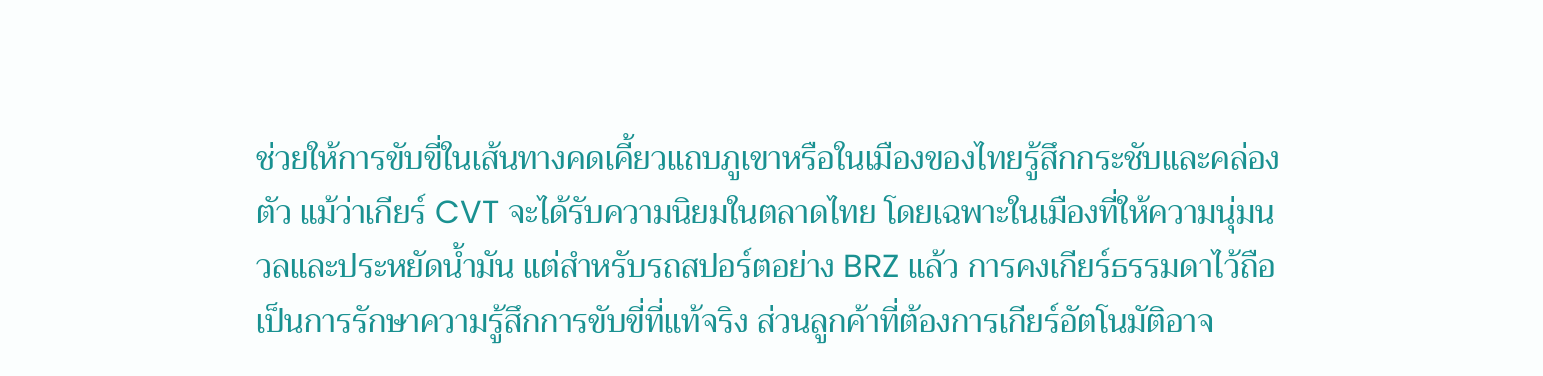ช่วยให้การขับขี่ในเส้นทางคดเคี้ยวแถบภูเขาหรือในเมืองของไทยรู้สึกกระชับและคล่องตัว แม้ว่าเกียร์ CVT จะได้รับความนิยมในตลาดไทย โดยเฉพาะในเมืองที่ให้ความนุ่มนวลและประหยัดน้ำมัน แต่สำหรับรถสปอร์ตอย่าง BRZ แล้ว การคงเกียร์ธรรมดาไว้ถือเป็นการรักษาความรู้สึกการขับขี่ที่แท้จริง ส่วนลูกค้าที่ต้องการเกียร์อัตโนมัติอาจ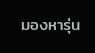มองหารุ่น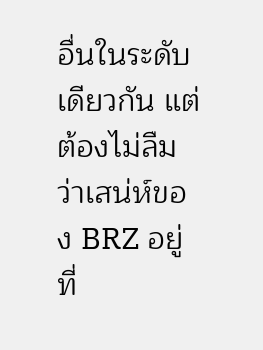อื่นในระดับเดียวกัน แต่ต้องไม่ลืมว่าเสน่ห์ของ BRZ อยู่ที่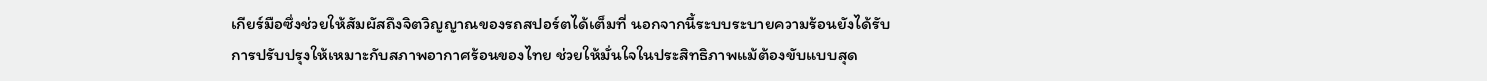เกียร์มือซึ่งช่วยให้สัมผัสถึงจิตวิญญาณของรถสปอร์ตได้เต็มที่ นอกจากนี้ระบบระบายความร้อนยังได้รับการปรับปรุงให้เหมาะกับสภาพอากาศร้อนของไทย ช่วยให้มั่นใจในประสิทธิภาพแม้ต้องขับแบบสุด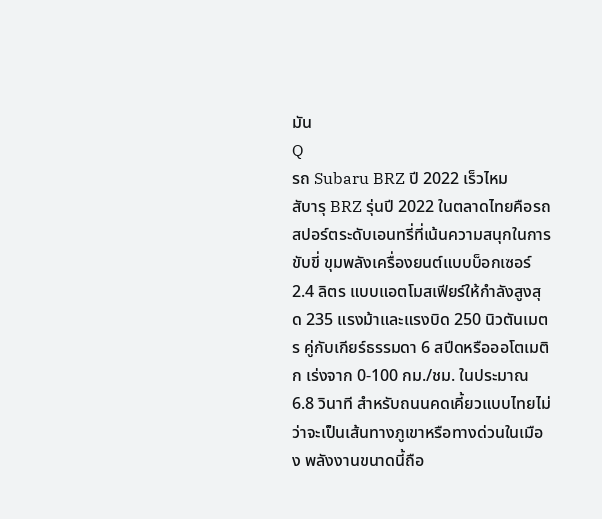มัน
Q
รถ Subaru BRZ ปี 2022 เร็วไหม
สับารุ BRZ รุ่นปี 2022 ในตลาดไทยคือรถสปอร์ตระดับเอนทรี่ที่เน้นความสนุกในการขับขี่ ขุมพลังเครื่องยนต์แบบบ็อกเซอร์ 2.4 ลิตร แบบแอตโมสเฟียร์ให้กำลังสูงสุด 235 แรงม้าและแรงบิด 250 นิวตันเมตร คู่กับเกียร์ธรรมดา 6 สปีดหรือออโตเมติก เร่งจาก 0-100 กม./ชม. ในประมาณ 6.8 วินาที สำหรับถนนคดเคี้ยวแบบไทยไม่ว่าจะเป็นเส้นทางภูเขาหรือทางด่วนในเมือง พลังงานขนาดนี้ถือ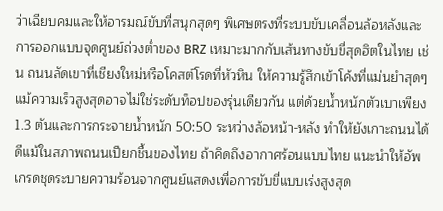ว่าเฉียบคมและให้อารมณ์ขับที่สนุกสุดๆ พิเศษตรงที่ระบบขับเคลื่อนล้อหลังและการออกแบบจุดศูนย์ถ่วงต่ำของ BRZ เหมาะมากกับเส้นทางขับขี่สุดฮิตในไทย เช่น ถนนลัดเขาที่เชียงใหม่หรือโคสต์โรดที่หัวหิน ให้ความรู้สึกเข้าโค้งที่แม่นยำสุดๆ แม้ความเร็วสูงสุดอาจไม่ใช่ระดับท็อปของรุ่นเดียวกัน แต่ด้วยน้ำหนักตัวเบาเพียง 1.3 ตันและการกระจายน้ำหนัก 50:50 ระหว่างล้อหน้า-หลัง ทำให้ยังเกาะถนนได้ดีแม้ในสภาพถนนเปียกชื้นของไทย ถ้าคิดถึงอากาศร้อนแบบไทย แนะนำให้อัพเกรดชุดระบายความร้อนจากศูนย์แสดงเพื่อการขับขี่แบบเร่งสูงสุด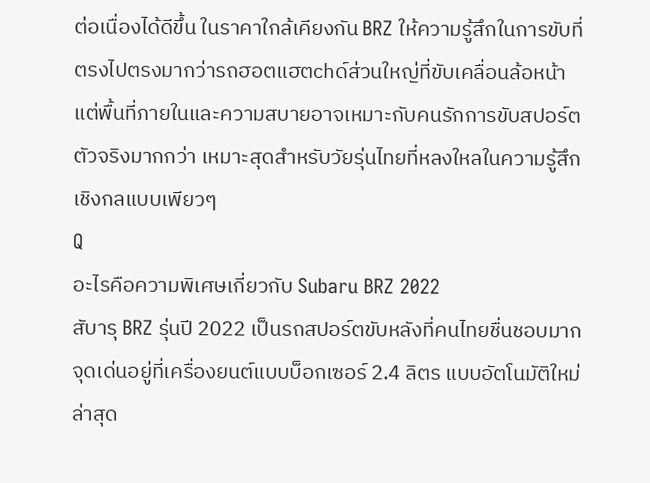ต่อเนื่องได้ดีขึ้น ในราคาใกล้เคียงกัน BRZ ให้ความรู้สึกในการขับที่ตรงไปตรงมากว่ารถฮอตแฮตchด์ส่วนใหญ่ที่ขับเคลื่อนล้อหน้า แต่พื้นที่ภายในและความสบายอาจเหมาะกับคนรักการขับสปอร์ตตัวจริงมากกว่า เหมาะสุดสำหรับวัยรุ่นไทยที่หลงใหลในความรู้สึกเชิงกลแบบเพียวๆ
Q
อะไรคือความพิเศษเกี่ยวกับ Subaru BRZ 2022
สับารุ BRZ รุ่นปี 2022 เป็นรถสปอร์ตขับหลังที่คนไทยชื่นชอบมาก จุดเด่นอยู่ที่เครื่องยนต์แบบบ็อกเซอร์ 2.4 ลิตร แบบอัตโนมัติใหม่ล่าสุด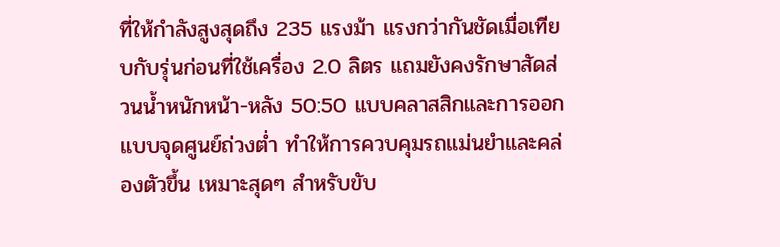ที่ให้กำลังสูงสุดถึง 235 แรงม้า แรงกว่ากันชัดเมื่อเทียบกับรุ่นก่อนที่ใช้เครื่อง 2.0 ลิตร แถมยังคงรักษาสัดส่วนน้ำหนักหน้า-หลัง 50:50 แบบคลาสสิกและการออกแบบจุดศูนย์ถ่วงต่ำ ทำให้การควบคุมรถแม่นยำและคล่องตัวขึ้น เหมาะสุดๆ สำหรับขับ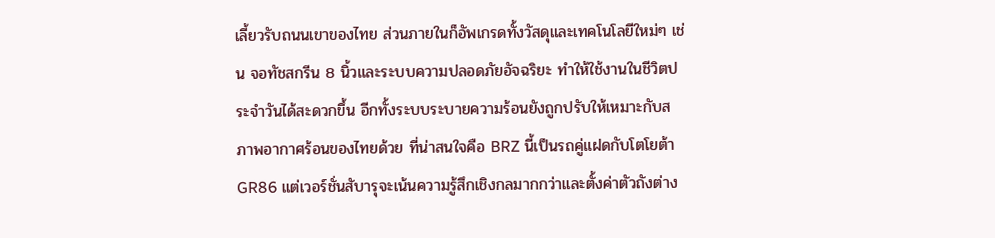เลี้ยวรับถนนเขาของไทย ส่วนภายในก็อัพเกรดทั้งวัสดุและเทคโนโลยีใหม่ๆ เช่น จอทัชสกรีน 8 นิ้วและระบบความปลอดภัยอัจฉริยะ ทำให้ใช้งานในชีวิตประจำวันได้สะดวกขึ้น อีกทั้งระบบระบายความร้อนยังถูกปรับให้เหมาะกับสภาพอากาศร้อนของไทยด้วย ที่น่าสนใจคือ BRZ นี้เป็นรถคู่แฝดกับโตโยต้า GR86 แต่เวอร์ชั่นสับารุจะเน้นความรู้สึกเชิงกลมากกว่าและตั้งค่าตัวถังต่าง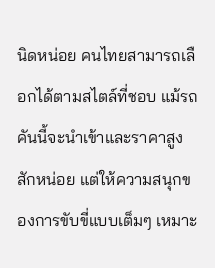นิดหน่อย คนไทยสามารถเลือกได้ตามสไตล์ที่ชอบ แม้รถคันนี้จะนำเข้าและราคาสูงสักหน่อย แต่ให้ความสนุกของการขับขี่แบบเต็มๆ เหมาะ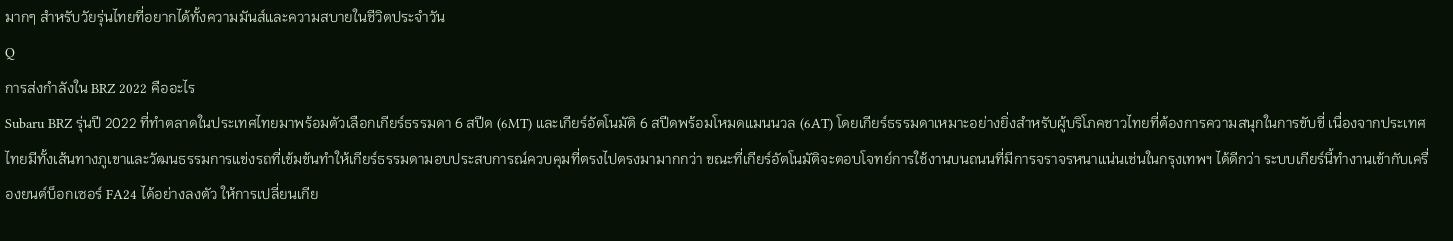มากๆ สำหรับวัยรุ่นไทยที่อยากได้ทั้งความมันส์และความสบายในชีวิตประจำวัน
Q
การส่งกำลังใน BRZ 2022 คืออะไร
Subaru BRZ รุ่นปี 2022 ที่ทำตลาดในประเทศไทยมาพร้อมตัวเลือกเกียร์ธรรมดา 6 สปีด (6MT) และเกียร์อัตโนมัติ 6 สปีดพร้อมโหมดแมนนวล (6AT) โดยเกียร์ธรรมดาเหมาะอย่างยิ่งสำหรับผู้บริโภคชาวไทยที่ต้องการความสนุกในการขับขี่ เนื่องจากประเทศไทยมีทั้งเส้นทางภูเขาและวัฒนธรรมการแข่งรถที่เข้มข้นทำให้เกียร์ธรรมดามอบประสบการณ์ควบคุมที่ตรงไปตรงมามากกว่า ขณะที่เกียร์อัตโนมัติจะตอบโจทย์การใช้งานบนถนนที่มีการจราจรหนาแน่นเช่นในกรุงเทพฯ ได้ดีกว่า ระบบเกียร์นี้ทำงานเข้ากับเครื่องยนต์บ็อกเซอร์ FA24 ได้อย่างลงตัว ให้การเปลี่ยนเกีย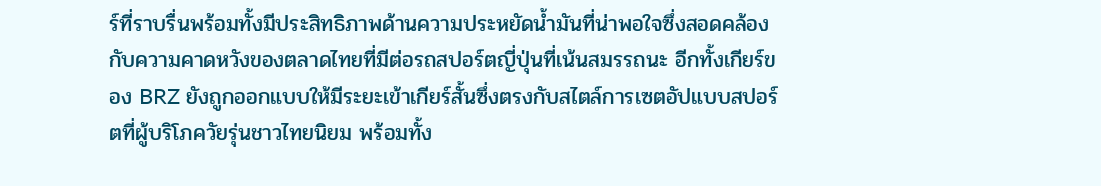ร์ที่ราบรื่นพร้อมทั้งมีประสิทธิภาพด้านความประหยัดน้ำมันที่น่าพอใจซึ่งสอดคล้องกับความคาดหวังของตลาดไทยที่มีต่อรถสปอร์ตญี่ปุ่นที่เน้นสมรรถนะ อีกทั้งเกียร์ของ BRZ ยังถูกออกแบบให้มีระยะเข้าเกียร์สั้นซึ่งตรงกับสไตล์การเซตอัปแบบสปอร์ตที่ผู้บริโภควัยรุ่นชาวไทยนิยม พร้อมทั้ง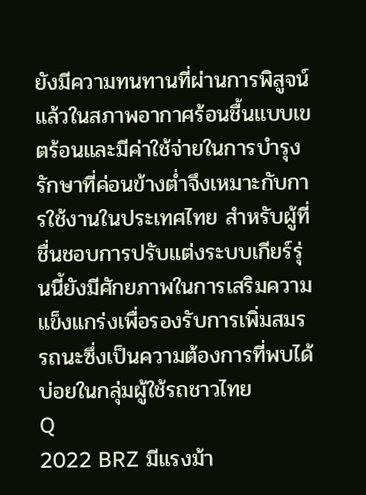ยังมีความทนทานที่ผ่านการพิสูจน์แล้วในสภาพอากาศร้อนชื้นแบบเขตร้อนและมีค่าใช้จ่ายในการบำรุงรักษาที่ค่อนข้างต่ำจึงเหมาะกับการใช้งานในประเทศไทย สำหรับผู้ที่ชื่นชอบการปรับแต่งระบบเกียร์รุ่นนี้ยังมีศักยภาพในการเสริมความแข็งแกร่งเพื่อรองรับการเพิ่มสมรรถนะซึ่งเป็นความต้องการที่พบได้บ่อยในกลุ่มผู้ใช้รถชาวไทย
Q
2022 BRZ มีแรงม้า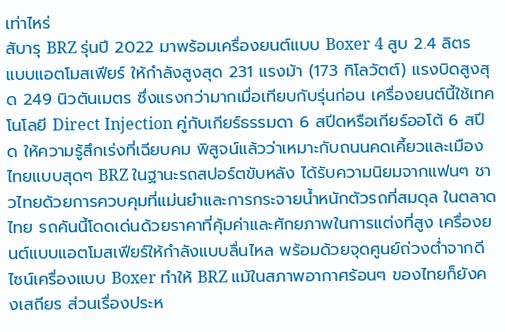เท่าไหร่
สับารุ BRZ รุ่นปี 2022 มาพร้อมเครื่องยนต์แบบ Boxer 4 สูบ 2.4 ลิตร แบบแอตโมสเฟียร์ ให้กำลังสูงสุด 231 แรงม้า (173 กิโลวัตต์) แรงบิดสูงสุด 249 นิวตันเมตร ซึ่งแรงกว่ามากเมื่อเทียบกับรุ่นก่อน เครื่องยนต์นี้ใช้เทคโนโลยี Direct Injection คู่กับเกียร์ธรรมดา 6 สปีดหรือเกียร์ออโต้ 6 สปีด ให้ความรู้สึกเร่งที่เฉียบคม พิสูจน์แล้วว่าเหมาะกับถนนคดเคี้ยวและเมืองไทยแบบสุดๆ BRZ ในฐานะรถสปอร์ตขับหลัง ได้รับความนิยมจากแฟนๆ ชาวไทยด้วยการควบคุมที่แม่นยำและการกระจายน้ำหนักตัวรถที่สมดุล ในตลาดไทย รถคันนี้โดดเด่นด้วยราคาที่คุ้มค่าและศักยภาพในการแต่งที่สูง เครื่องยนต์แบบแอตโมสเฟียร์ให้กำลังแบบลื่นไหล พร้อมด้วยจุดศูนย์ถ่วงต่ำจากดีไซน์เครื่องแบบ Boxer ทำให้ BRZ แม้ในสภาพอากาศร้อนๆ ของไทยก็ยังคงเสถียร ส่วนเรื่องประห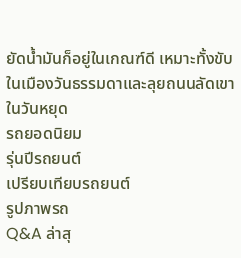ยัดน้ำมันก็อยู่ในเกณฑ์ดี เหมาะทั้งขับในเมืองวันธรรมดาและลุยถนนลัดเขาในวันหยุด
รถยอดนิยม
รุ่นปีรถยนต์
เปรียบเทียบรถยนต์
รูปภาพรถ
Q&A ล่าสุ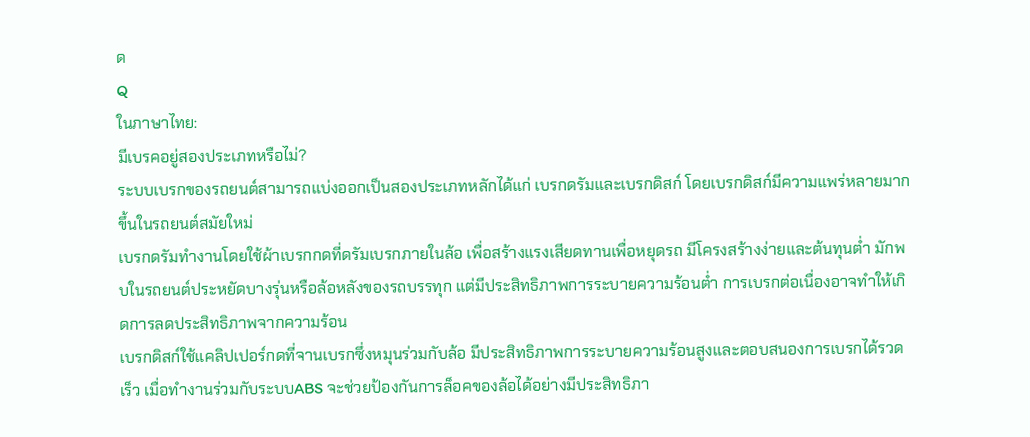ด
Q
ในภาษาไทย:
มีเบรคอยู่สองประเภทหรือไม่?
ระบบเบรกของรถยนต์สามารถแบ่งออกเป็นสองประเภทหลักได้แก่ เบรกดรัมและเบรกดิสก์ โดยเบรกดิสก์มีความแพร่หลายมากขึ้นในรถยนต์สมัยใหม่
เบรกดรัมทำงานโดยใช้ผ้าเบรกกดที่ดรัมเบรกภายในล้อ เพื่อสร้างแรงเสียดทานเพื่อหยุดรถ มีโครงสร้างง่ายและต้นทุนต่ำ มักพบในรถยนต์ประหยัดบางรุ่นหรือล้อหลังของรถบรรทุก แต่มีประสิทธิภาพการระบายความร้อนต่ำ การเบรกต่อเนื่องอาจทำให้เกิดการลดประสิทธิภาพจากความร้อน
เบรกดิสก์ใช้แคลิปเปอร์กดที่จานเบรกซึ่งหมุนร่วมกับล้อ มีประสิทธิภาพการระบายความร้อนสูงและตอบสนองการเบรกได้รวดเร็ว เมื่อทำงานร่วมกับระบบABS จะช่วยป้องกันการล็อคของล้อได้อย่างมีประสิทธิภา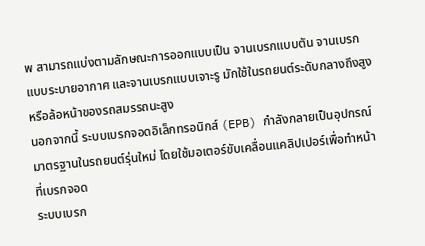พ สามารถแบ่งตามลักษณะการออกแบบเป็น จานเบรกแบบตัน จานเบรกแบบระบายอากาศ และจานเบรกแบบเจาะรู มักใช้ในรถยนต์ระดับกลางถึงสูงหรือล้อหน้าของรถสมรรถนะสูง
นอกจากนี้ ระบบเบรกจอดอิเล็กทรอนิกส์ (EPB) กำลังกลายเป็นอุปกรณ์มาตรฐานในรถยนต์รุ่นใหม่ โดยใช้มอเตอร์ขับเคลื่อนแคลิปเปอร์เพื่อทำหน้าที่เบรกจอด
ระบบเบรก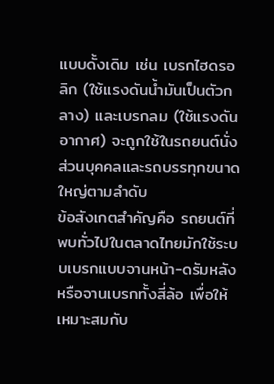แบบดั้งเดิม เช่น เบรกไฮดรอลิก (ใช้แรงดันน้ำมันเป็นตัวกลาง) และเบรกลม (ใช้แรงดันอากาศ) จะถูกใช้ในรถยนต์นั่งส่วนบุคคลและรถบรรทุกขนาดใหญ่ตามลำดับ
ข้อสังเกตสำคัญคือ รถยนต์ที่พบทั่วไปในตลาดไทยมักใช้ระบบเบรกแบบจานหน้า-ดรัมหลัง หรือจานเบรกทั้งสี่ล้อ เพื่อให้เหมาะสมกับ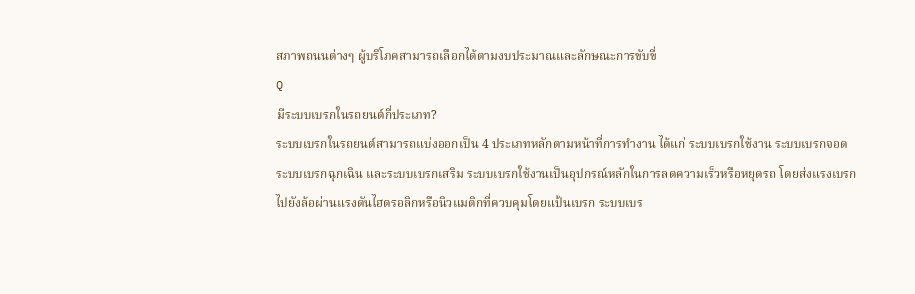สภาพถนนต่างๆ ผู้บริโภคสามารถเลือกได้ตามงบประมาณและลักษณะการขับขี่
Q
มีระบบเบรกในรถยนต์กี่ประเภท?
ระบบเบรกในรถยนต์สามารถแบ่งออกเป็น 4 ประเภทหลักตามหน้าที่การทำงาน ได้แก่ ระบบเบรกใช้งาน ระบบเบรกจอด ระบบเบรกฉุกเฉิน และระบบเบรกเสริม ระบบเบรกใช้งานเป็นอุปกรณ์หลักในการลดความเร็วหรือหยุดรถ โดยส่งแรงเบรกไปยังล้อผ่านแรงดันไฮดรอลิกหรือนิวแมติกที่ควบคุมโดยแป้นเบรก ระบบเบร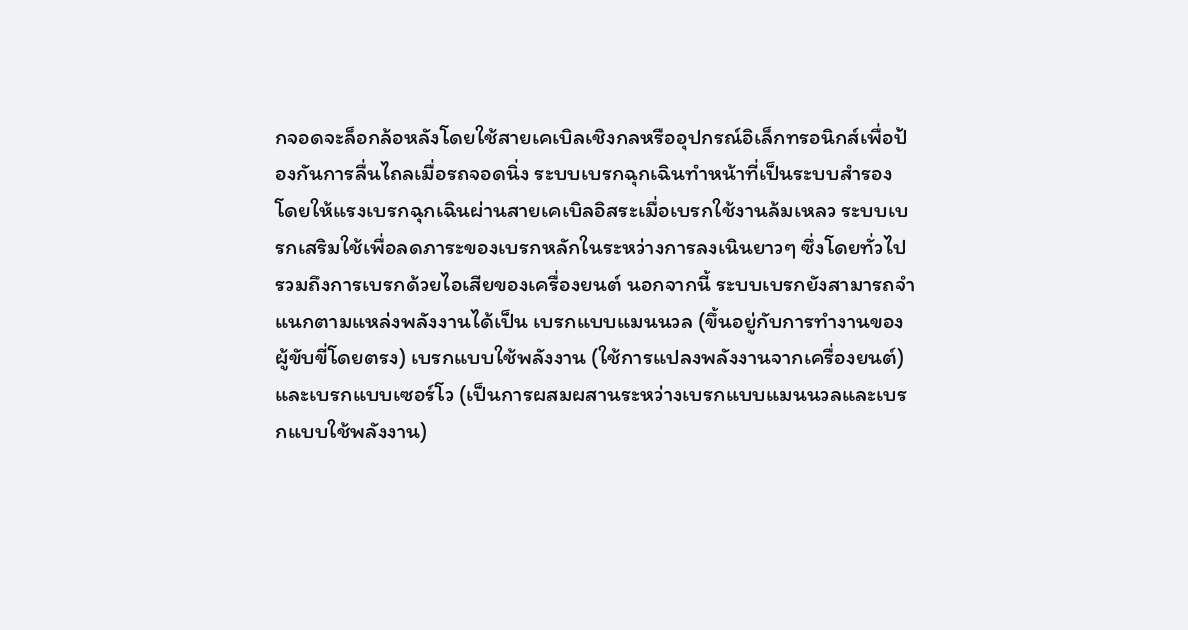กจอดจะล็อกล้อหลังโดยใช้สายเคเบิลเชิงกลหรืออุปกรณ์อิเล็กทรอนิกส์เพื่อป้องกันการลื่นไถลเมื่อรถจอดนิ่ง ระบบเบรกฉุกเฉินทำหน้าที่เป็นระบบสำรอง โดยให้แรงเบรกฉุกเฉินผ่านสายเคเบิลอิสระเมื่อเบรกใช้งานล้มเหลว ระบบเบรกเสริมใช้เพื่อลดภาระของเบรกหลักในระหว่างการลงเนินยาวๆ ซึ่งโดยทั่วไปรวมถึงการเบรกด้วยไอเสียของเครื่องยนต์ นอกจากนี้ ระบบเบรกยังสามารถจำแนกตามแหล่งพลังงานได้เป็น เบรกแบบแมนนวล (ขึ้นอยู่กับการทำงานของผู้ขับขี่โดยตรง) เบรกแบบใช้พลังงาน (ใช้การแปลงพลังงานจากเครื่องยนต์) และเบรกแบบเซอร์โว (เป็นการผสมผสานระหว่างเบรกแบบแมนนวลและเบรกแบบใช้พลังงาน)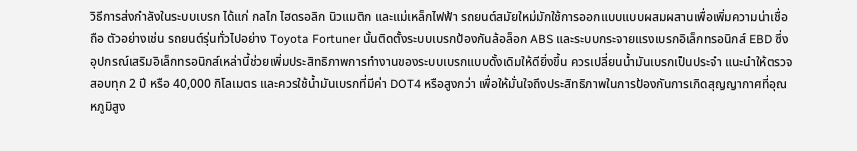วิธีการส่งกำลังในระบบเบรก ได้แก่ กลไก ไฮดรอลิก นิวแมติก และแม่เหล็กไฟฟ้า รถยนต์สมัยใหม่มักใช้การออกแบบแบบผสมผสานเพื่อเพิ่มความน่าเชื่อถือ ตัวอย่างเช่น รถยนต์รุ่นทั่วไปอย่าง Toyota Fortuner นั้นติดตั้งระบบเบรกป้องกันล้อล็อก ABS และระบบกระจายแรงเบรกอิเล็กทรอนิกส์ EBD ซึ่งอุปกรณ์เสริมอิเล็กทรอนิกส์เหล่านี้ช่วยเพิ่มประสิทธิภาพการทำงานของระบบเบรกแบบดั้งเดิมให้ดียิ่งขึ้น ควรเปลี่ยนน้ำมันเบรกเป็นประจำ แนะนำให้ตรวจสอบทุก 2 ปี หรือ 40,000 กิโลเมตร และควรใช้น้ำมันเบรกที่มีค่า DOT4 หรือสูงกว่า เพื่อให้มั่นใจถึงประสิทธิภาพในการป้องกันการเกิดสุญญากาศที่อุณหภูมิสูง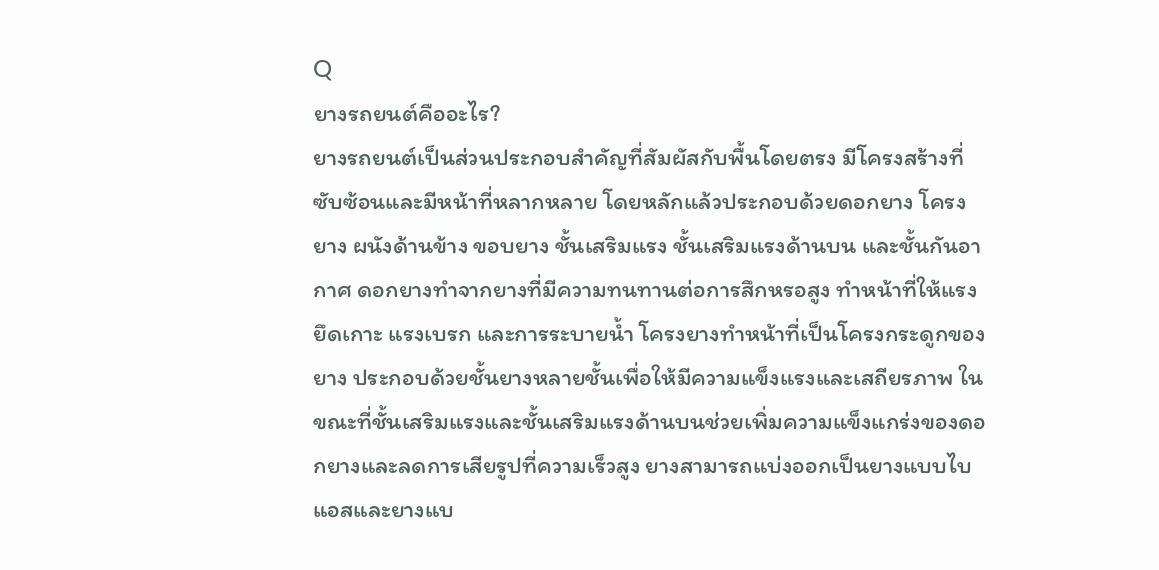Q
ยางรถยนต์คืออะไร?
ยางรถยนต์เป็นส่วนประกอบสำคัญที่สัมผัสกับพื้นโดยตรง มีโครงสร้างที่ซับซ้อนและมีหน้าที่หลากหลาย โดยหลักแล้วประกอบด้วยดอกยาง โครงยาง ผนังด้านข้าง ขอบยาง ชั้นเสริมแรง ชั้นเสริมแรงด้านบน และชั้นกันอากาศ ดอกยางทำจากยางที่มีความทนทานต่อการสึกหรอสูง ทำหน้าที่ให้แรงยึดเกาะ แรงเบรก และการระบายน้ำ โครงยางทำหน้าที่เป็นโครงกระดูกของยาง ประกอบด้วยชั้นยางหลายชั้นเพื่อให้มีความแข็งแรงและเสถียรภาพ ในขณะที่ชั้นเสริมแรงและชั้นเสริมแรงด้านบนช่วยเพิ่มความแข็งแกร่งของดอกยางและลดการเสียรูปที่ความเร็วสูง ยางสามารถแบ่งออกเป็นยางแบบไบแอสและยางแบ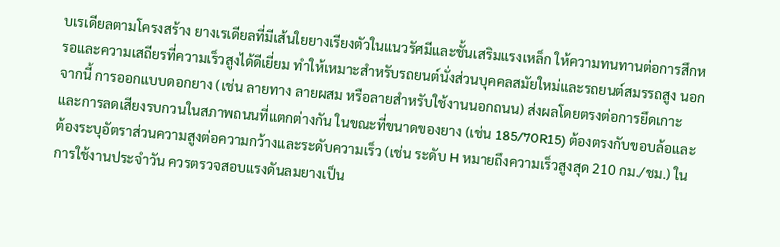บเรเดียลตามโครงสร้าง ยางเรเดียลที่มีเส้นใยยางเรียงตัวในแนวรัศมีและชั้นเสริมแรงเหล็ก ให้ความทนทานต่อการสึกหรอและความเสถียรที่ความเร็วสูงได้ดีเยี่ยม ทำให้เหมาะสำหรับรถยนต์นั่งส่วนบุคคลสมัยใหม่และรถยนต์สมรรถสูง นอกจากนี้ การออกแบบดอกยาง (เช่น ลายทาง ลายผสม หรือลายสำหรับใช้งานนอกถนน) ส่งผลโดยตรงต่อการยึดเกาะและการลดเสียงรบกวนในสภาพถนนที่แตกต่างกัน ในขณะที่ขนาดของยาง (เช่น 185/70R15) ต้องตรงกับขอบล้อและต้องระบุอัตราส่วนความสูงต่อความกว้างและระดับความเร็ว (เช่น ระดับ H หมายถึงความเร็วสูงสุด 210 กม./ชม.) ในการใช้งานประจำวัน ควรตรวจสอบแรงดันลมยางเป็น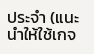ประจำ (แนะนำให้ใช้เกจ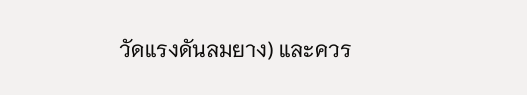วัดแรงดันลมยาง) และควร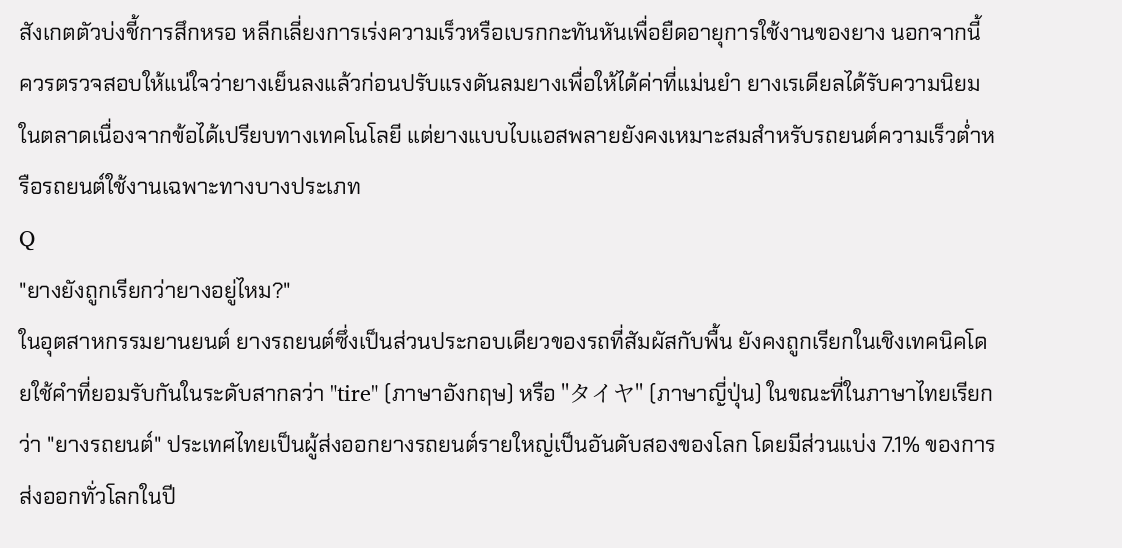สังเกตตัวบ่งชี้การสึกหรอ หลีกเลี่ยงการเร่งความเร็วหรือเบรกกะทันหันเพื่อยืดอายุการใช้งานของยาง นอกจากนี้ ควรตรวจสอบให้แน่ใจว่ายางเย็นลงแล้วก่อนปรับแรงดันลมยางเพื่อให้ได้ค่าที่แม่นยำ ยางเรเดียลได้รับความนิยมในตลาดเนื่องจากข้อได้เปรียบทางเทคโนโลยี แต่ยางแบบไบแอสพลายยังคงเหมาะสมสำหรับรถยนต์ความเร็วต่ำหรือรถยนต์ใช้งานเฉพาะทางบางประเภท
Q
"ยางยังถูกเรียกว่ายางอยู่ไหม?"
ในอุตสาหกรรมยานยนต์ ยางรถยนต์ซึ่งเป็นส่วนประกอบเดียวของรถที่สัมผัสกับพื้น ยังคงถูกเรียกในเชิงเทคนิคโดยใช้คำที่ยอมรับกันในระดับสากลว่า "tire" (ภาษาอังกฤษ) หรือ "タイヤ" (ภาษาญี่ปุ่น) ในขณะที่ในภาษาไทยเรียกว่า "ยางรถยนต์" ประเทศไทยเป็นผู้ส่งออกยางรถยนต์รายใหญ่เป็นอันดับสองของโลก โดยมีส่วนแบ่ง 7.1% ของการส่งออกทั่วโลกในปี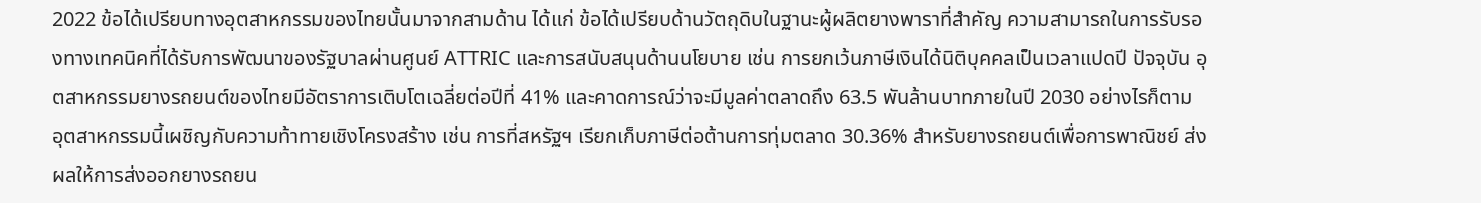2022 ข้อได้เปรียบทางอุตสาหกรรมของไทยนั้นมาจากสามด้าน ได้แก่ ข้อได้เปรียบด้านวัตถุดิบในฐานะผู้ผลิตยางพาราที่สำคัญ ความสามารถในการรับรองทางเทคนิคที่ได้รับการพัฒนาของรัฐบาลผ่านศูนย์ ATTRIC และการสนับสนุนด้านนโยบาย เช่น การยกเว้นภาษีเงินได้นิติบุคคลเป็นเวลาแปดปี ปัจจุบัน อุตสาหกรรมยางรถยนต์ของไทยมีอัตราการเติบโตเฉลี่ยต่อปีที่ 41% และคาดการณ์ว่าจะมีมูลค่าตลาดถึง 63.5 พันล้านบาทภายในปี 2030 อย่างไรก็ตาม อุตสาหกรรมนี้เผชิญกับความท้าทายเชิงโครงสร้าง เช่น การที่สหรัฐฯ เรียกเก็บภาษีต่อต้านการทุ่มตลาด 30.36% สำหรับยางรถยนต์เพื่อการพาณิชย์ ส่งผลให้การส่งออกยางรถยน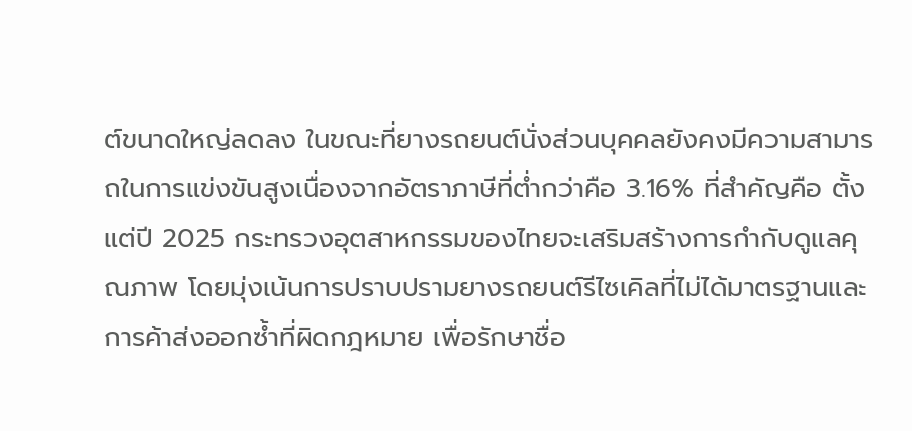ต์ขนาดใหญ่ลดลง ในขณะที่ยางรถยนต์นั่งส่วนบุคคลยังคงมีความสามารถในการแข่งขันสูงเนื่องจากอัตราภาษีที่ต่ำกว่าคือ 3.16% ที่สำคัญคือ ตั้งแต่ปี 2025 กระทรวงอุตสาหกรรมของไทยจะเสริมสร้างการกำกับดูแลคุณภาพ โดยมุ่งเน้นการปราบปรามยางรถยนต์รีไซเคิลที่ไม่ได้มาตรฐานและการค้าส่งออกซ้ำที่ผิดกฎหมาย เพื่อรักษาชื่อ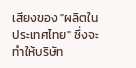เสียงของ "ผลิตในประเทศไทย" ซึ่งจะทำให้บริษัท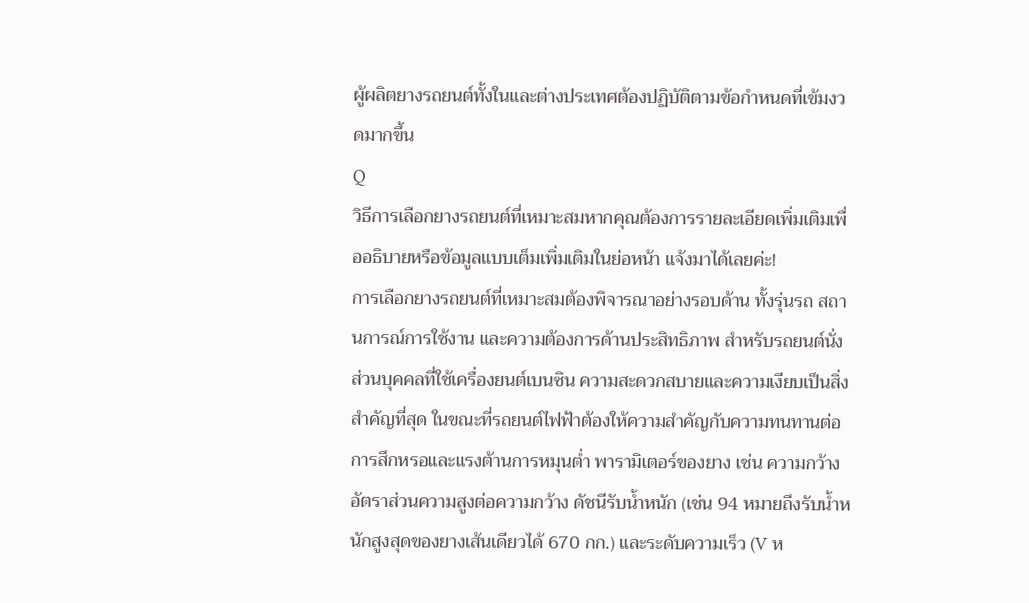ผู้ผลิตยางรถยนต์ทั้งในและต่างประเทศต้องปฏิบัติตามข้อกำหนดที่เข้มงวดมากขึ้น
Q
วิธีการเลือกยางรถยนต์ที่เหมาะสมหากคุณต้องการรายละเอียดเพิ่มเติมเพื่ออธิบายหรือข้อมูลแบบเต็มเพิ่มเติมในย่อหน้า แจ้งมาได้เลยค่ะ!
การเลือกยางรถยนต์ที่เหมาะสมต้องพิจารณาอย่างรอบด้าน ทั้งรุ่นรถ สถานการณ์การใช้งาน และความต้องการด้านประสิทธิภาพ สำหรับรถยนต์นั่งส่วนบุคคลที่ใช้เครื่องยนต์เบนซิน ความสะดวกสบายและความเงียบเป็นสิ่งสำคัญที่สุด ในขณะที่รถยนต์ไฟฟ้าต้องให้ความสำคัญกับความทนทานต่อการสึกหรอและแรงต้านการหมุนต่ำ พารามิเตอร์ของยาง เช่น ความกว้าง อัตราส่วนความสูงต่อความกว้าง ดัชนีรับน้ำหนัก (เช่น 94 หมายถึงรับน้ำหนักสูงสุดของยางเส้นเดียวได้ 670 กก.) และระดับความเร็ว (V ห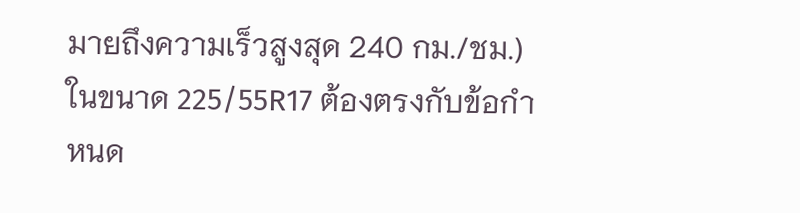มายถึงความเร็วสูงสุด 240 กม./ชม.) ในขนาด 225/55R17 ต้องตรงกับข้อกำหนด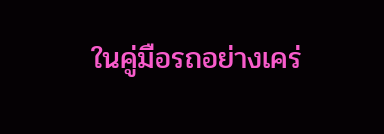ในคู่มือรถอย่างเคร่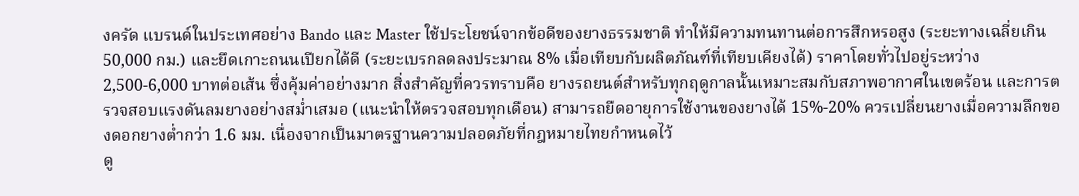งครัด แบรนด์ในประเทศอย่าง Bando และ Master ใช้ประโยชน์จากข้อดีของยางธรรมชาติ ทำให้มีความทนทานต่อการสึกหรอสูง (ระยะทางเฉลี่ยเกิน 50,000 กม.) และยึดเกาะถนนเปียกได้ดี (ระยะเบรกลดลงประมาณ 8% เมื่อเทียบกับผลิตภัณฑ์ที่เทียบเคียงได้) ราคาโดยทั่วไปอยู่ระหว่าง 2,500-6,000 บาทต่อเส้น ซึ่งคุ้มค่าอย่างมาก สิ่งสำคัญที่ควรทราบคือ ยางรถยนต์สำหรับทุกฤดูกาลนั้นเหมาะสมกับสภาพอากาศในเขตร้อน และการตรวจสอบแรงดันลมยางอย่างสม่ำเสมอ (แนะนำให้ตรวจสอบทุกเดือน) สามารถยืดอายุการใช้งานของยางได้ 15%-20% ควรเปลี่ยนยางเมื่อความลึกของดอกยางต่ำกว่า 1.6 มม. เนื่องจากเป็นมาตรฐานความปลอดภัยที่กฎหมายไทยกำหนดไว้
ดู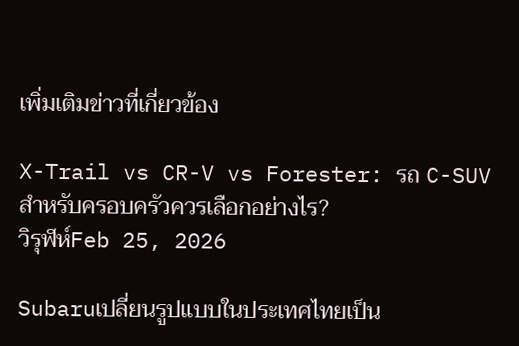เพิ่มเติมข่าวที่เกี่ยวข้อง

X-Trail vs CR-V vs Forester: รถ C-SUV สำหรับครอบครัวควรเลือกอย่างไร?
วิรุฬห์Feb 25, 2026

Subaruเปลี่ยนรูปแบบในประเทศไทยเป็น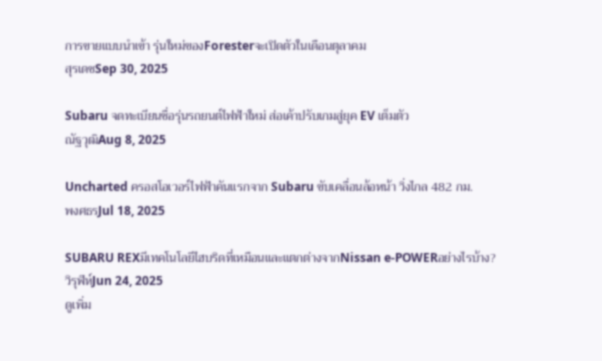การขายแบบนำเข้า รุ่นใหม่ของForesterจะเปิดตัวในเดือนตุลาคม
สุรเดชSep 30, 2025

Subaru จดทะเบียนชื่อรุ่นรถยนต์ไฟฟ้าใหม่ ส่อเค้าปรับเกมสู่ยุค EV เต็มตัว
ณัฐวุฒิAug 8, 2025

Uncharted ครอสโอเวอร์ไฟฟ้าคันแรกจาก Subaru ขับเคลื่อนล้อหน้า วิ่งไกล 482 กม.
พงศธรJul 18, 2025

SUBARU REXมีเทคโนโลยีไฮบริดที่เหมือนและแตกต่างจากNissan e-POWERอย่างไรบ้าง?
วิรุฬห์Jun 24, 2025
ดูเพิ่ม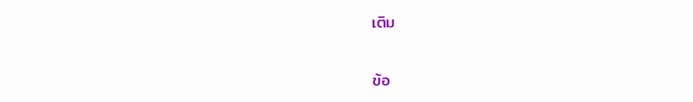เติม


ข้อ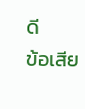ดี
ข้อเสีย